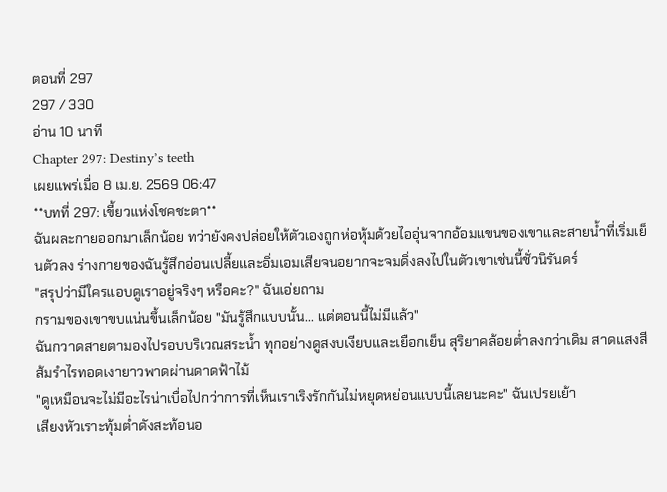ตอนที่ 297
297 / 330
อ่าน 10 นาที
Chapter 297: Destiny’s teeth
เผยแพร่เมื่อ 8 เม.ย. 2569 06:47
**บทที่ 297: เขี้ยวแห่งโชคชะตา**
ฉันผละกายออกมาเล็กน้อย ทว่ายังคงปล่อยให้ตัวเองถูกห่อหุ้มด้วยไออุ่นจากอ้อมแขนของเขาและสายน้ำที่เริ่มเย็นตัวลง ร่างกายของฉันรู้สึกอ่อนเปลี้ยและอิ่มเอมเสียจนอยากจะจมดิ่งลงไปในตัวเขาเช่นนี้ชั่วนิรันดร์
"สรุปว่ามีใครแอบดูเราอยู่จริงๆ หรือคะ?" ฉันเอ่ยถาม
กรามของเขาขบแน่นขึ้นเล็กน้อย "มันรู้สึกแบบนั้น... แต่ตอนนี้ไม่มีแล้ว"
ฉันกวาดสายตามองไปรอบบริเวณสระน้ำ ทุกอย่างดูสงบเงียบและเยือกเย็น สุริยาคล้อยต่ำลงกว่าเดิม สาดแสงสีส้มรำไรทอดเงายาวพาดผ่านดาดฟ้าไม้
"ดูเหมือนจะไม่มีอะไรน่าเบื่อไปกว่าการที่เห็นเราเริงรักกันไม่หยุดหย่อนแบบนี้เลยนะคะ" ฉันเปรยเย้า
เสียงหัวเราะทุ้มต่ำดังสะท้อนอ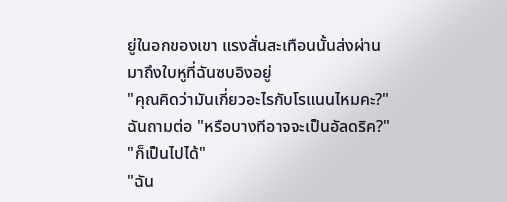ยู่ในอกของเขา แรงสั่นสะเทือนนั้นส่งผ่านมาถึงใบหูที่ฉันซบอิงอยู่
"คุณคิดว่ามันเกี่ยวอะไรกับโรแนนไหมคะ?" ฉันถามต่อ "หรือบางทีอาจจะเป็นอัลดริค?"
"ก็เป็นไปได้"
"ฉัน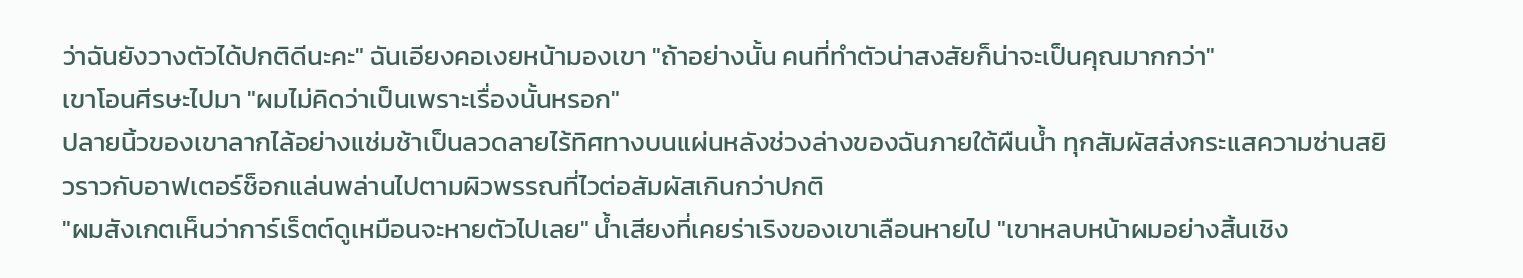ว่าฉันยังวางตัวได้ปกติดีนะคะ" ฉันเอียงคอเงยหน้ามองเขา "ถ้าอย่างนั้น คนที่ทำตัวน่าสงสัยก็น่าจะเป็นคุณมากกว่า"
เขาโอนศีรษะไปมา "ผมไม่คิดว่าเป็นเพราะเรื่องนั้นหรอก"
ปลายนิ้วของเขาลากไล้อย่างแช่มช้าเป็นลวดลายไร้ทิศทางบนแผ่นหลังช่วงล่างของฉันภายใต้ผืนน้ำ ทุกสัมผัสส่งกระแสความซ่านสยิวราวกับอาฟเตอร์ช็อกแล่นพล่านไปตามผิวพรรณที่ไวต่อสัมผัสเกินกว่าปกติ
"ผมสังเกตเห็นว่าการ์เร็ตต์ดูเหมือนจะหายตัวไปเลย" น้ำเสียงที่เคยร่าเริงของเขาเลือนหายไป "เขาหลบหน้าผมอย่างสิ้นเชิง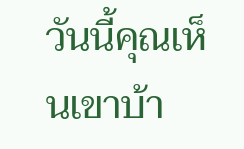วันนี้คุณเห็นเขาบ้า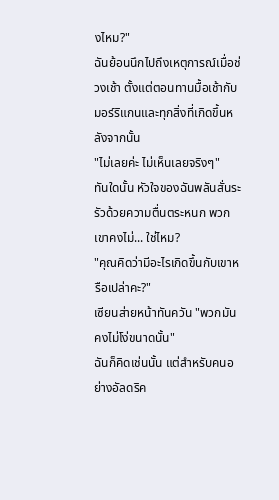งไหม?"
ฉันย้อนนึกไปถึงเหตุการณ์เมื่อช่วงเช้า ตั้งแต่ตอนทานมื้อเช้ากับมอร์ริแกนและทุกสิ่งที่เกิดขึ้นหลังจากนั้น
"ไม่เลยค่ะ ไม่เห็นเลยจริงๆ"
ทันใดนั้น หัวใจของฉันพลันสั่นระรัวด้วยความตื่นตระหนก พวกเขาคงไม่... ใช่ไหม?
"คุณคิดว่ามีอะไรเกิดขึ้นกับเขาหรือเปล่าคะ?"
เซียนส่ายหน้าทันควัน "พวกมันคงไม่โง่ขนาดนั้น"
ฉันก็คิดเช่นนั้น แต่สำหรับคนอย่างอัลดริค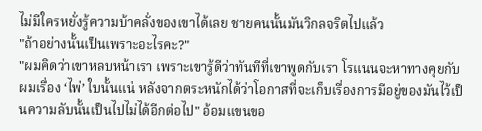ไม่มีใครหยั่งรู้ความบ้าคลั่งของเขาได้เลย ชายคนนั้นมันวิกลจริตไปแล้ว
"ถ้าอย่างนั้นเป็นเพราะอะไรคะ?"
"ผมคิดว่าเขาหลบหน้าเรา เพราะเขารู้ดีว่าทันทีที่เขาพูดกับเรา โรแนนจะหาทางคุยกับผมเรื่อง ‘ไพ่’ ใบนั้นแน่ หลังจากตระหนักได้ว่าโอกาสที่จะเก็บเรื่องการมีอยู่ของมันไว้เป็นความลับนั้นเป็นไปไม่ได้อีกต่อไป" อ้อมแขนขอ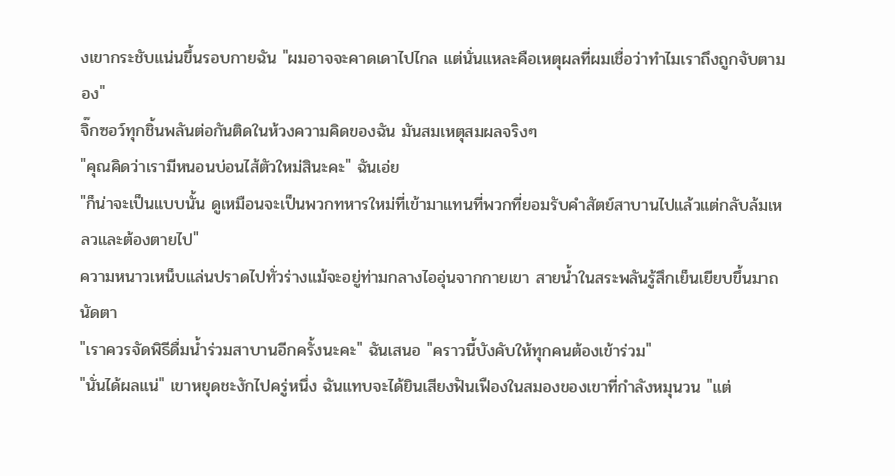งเขากระชับแน่นขึ้นรอบกายฉัน "ผมอาจจะคาดเดาไปไกล แต่นั่นแหละคือเหตุผลที่ผมเชื่อว่าทำไมเราถึงถูกจับตามอง"
จิ๊กซอว์ทุกชิ้นพลันต่อกันติดในห้วงความคิดของฉัน มันสมเหตุสมผลจริงๆ
"คุณคิดว่าเรามีหนอนบ่อนไส้ตัวใหม่สินะคะ" ฉันเอ่ย
"ก็น่าจะเป็นแบบนั้น ดูเหมือนจะเป็นพวกทหารใหม่ที่เข้ามาแทนที่พวกที่ยอมรับคำสัตย์สาบานไปแล้วแต่กลับล้มเหลวและต้องตายไป"
ความหนาวเหน็บแล่นปราดไปทั่วร่างแม้จะอยู่ท่ามกลางไออุ่นจากกายเขา สายน้ำในสระพลันรู้สึกเย็นเยียบขึ้นมาถนัดตา
"เราควรจัดพิธีดื่มน้ำร่วมสาบานอีกครั้งนะคะ" ฉันเสนอ "คราวนี้บังคับให้ทุกคนต้องเข้าร่วม"
"นั่นได้ผลแน่" เขาหยุดชะงักไปครู่หนึ่ง ฉันแทบจะได้ยินเสียงฟันเฟืองในสมองของเขาที่กำลังหมุนวน "แต่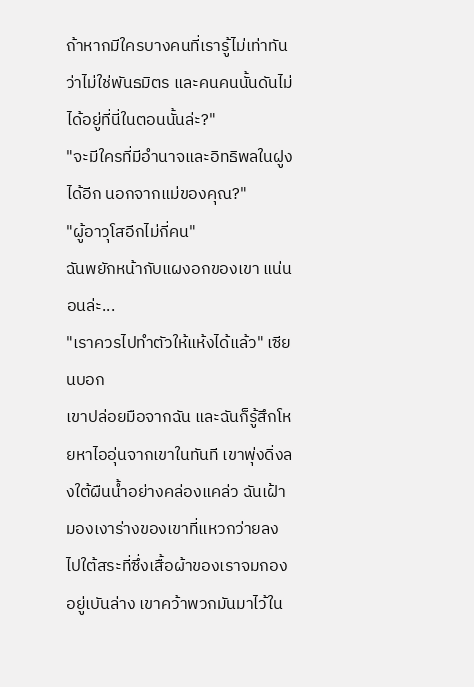ถ้าหากมีใครบางคนที่เรารู้ไม่เท่าทันว่าไม่ใช่พันธมิตร และคนคนนั้นดันไม่ได้อยู่ที่นี่ในตอนนั้นล่ะ?"
"จะมีใครที่มีอำนาจและอิทธิพลในฝูงได้อีก นอกจากแม่ของคุณ?"
"ผู้อาวุโสอีกไม่กี่คน"
ฉันพยักหน้ากับแผงอกของเขา แน่นอนล่ะ...
"เราควรไปทำตัวให้แห้งได้แล้ว" เซียนบอก
เขาปล่อยมือจากฉัน และฉันก็รู้สึกโหยหาไออุ่นจากเขาในทันที เขาพุ่งดิ่งลงใต้ผืนน้ำอย่างคล่องแคล่ว ฉันเฝ้ามองเงาร่างของเขาที่แหวกว่ายลงไปใต้สระที่ซึ่งเสื้อผ้าของเราจมกองอยู่เบันล่าง เขาคว้าพวกมันมาไว้ใน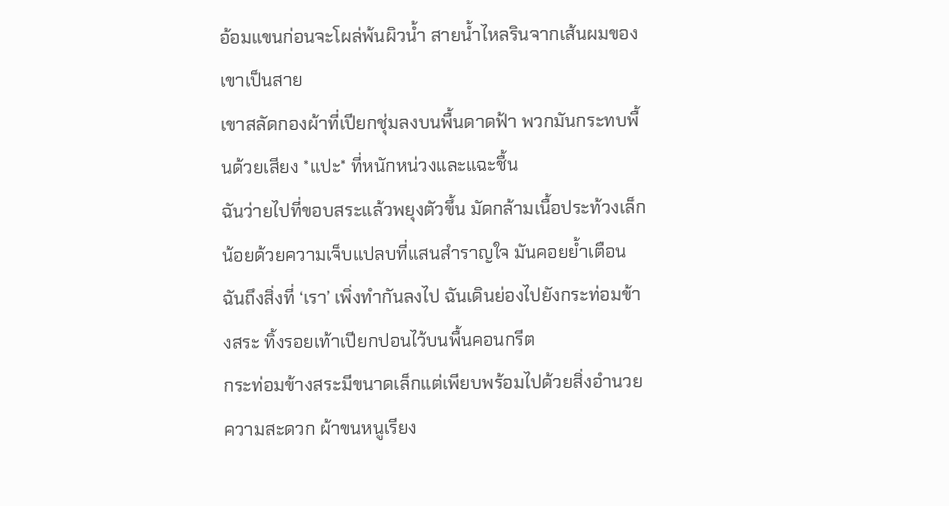อ้อมแขนก่อนจะโผล่พ้นผิวน้ำ สายน้ำไหลรินจากเส้นผมของเขาเป็นสาย
เขาสลัดกองผ้าที่เปียกชุ่มลงบนพื้นดาดฟ้า พวกมันกระทบพื้นด้วยเสียง *แปะ* ที่หนักหน่วงและแฉะชื้น
ฉันว่ายไปที่ขอบสระแล้วพยุงตัวขึ้น มัดกล้ามเนื้อประท้วงเล็กน้อยด้วยความเจ็บแปลบที่แสนสำราญใจ มันคอยย้ำเตือนฉันถึงสิ่งที่ ‘เรา’ เพิ่งทำกันลงไป ฉันเดินย่องไปยังกระท่อมข้างสระ ทิ้งรอยเท้าเปียกปอนไว้บนพื้นคอนกรีต
กระท่อมข้างสระมีขนาดเล็กแต่เพียบพร้อมไปด้วยสิ่งอำนวยความสะดวก ผ้าขนหนูเรียง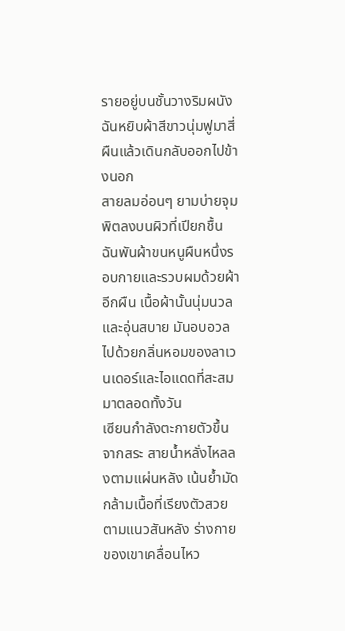รายอยู่บนชั้นวางริมผนัง ฉันหยิบผ้าสีขาวนุ่มฟูมาสี่ผืนแล้วเดินกลับออกไปข้างนอก
สายลมอ่อนๆ ยามบ่ายจุมพิตลงบนผิวที่เปียกชื้น ฉันพันผ้าขนหนูผืนหนึ่งรอบกายและรวบผมด้วยผ้าอีกผืน เนื้อผ้านั้นนุ่มนวลและอุ่นสบาย มันอบอวลไปด้วยกลิ่นหอมของลาเวนเดอร์และไอแดดที่สะสมมาตลอดทั้งวัน
เซียนกำลังตะกายตัวขึ้นจากสระ สายน้ำหลั่งไหลลงตามแผ่นหลัง เน้นย้ำมัดกล้ามเนื้อที่เรียงตัวสวยตามแนวสันหลัง ร่างกายของเขาเคลื่อนไหว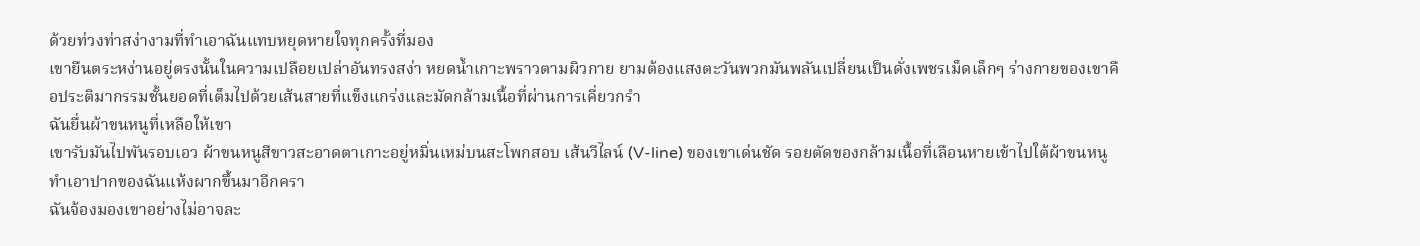ด้วยท่วงท่าสง่างามที่ทำเอาฉันแทบหยุดหายใจทุกครั้งที่มอง
เขายืนตระหง่านอยู่ตรงนั้นในความเปลือยเปล่าอันทรงสง่า หยดน้ำเกาะพราวตามผิวกาย ยามต้องแสงตะวันพวกมันพลันเปลี่ยนเป็นดั่งเพชรเม็ดเล็กๆ ร่างกายของเขาคือประติมากรรมชั้นยอดที่เต็มไปด้วยเส้นสายที่แข็งแกร่งและมัดกล้ามเนื้อที่ผ่านการเคี่ยวกรำ
ฉันยื่นผ้าขนหนูที่เหลือให้เขา
เขารับมันไปพันรอบเอว ผ้าขนหนูสีขาวสะอาดตาเกาะอยู่หมิ่นเหม่บนสะโพกสอบ เส้นวีไลน์ (V-line) ของเขาเด่นชัด รอยตัดของกล้ามเนื้อที่เลือนหายเข้าไปใต้ผ้าขนหนูทำเอาปากของฉันแห้งผากขึ้นมาอีกครา
ฉันจ้องมองเขาอย่างไม่อาจละ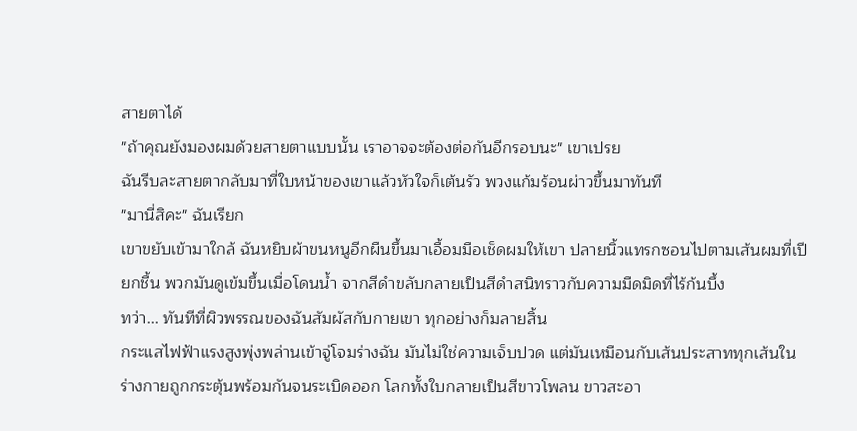สายตาได้
"ถ้าคุณยังมองผมด้วยสายตาแบบนั้น เราอาจจะต้องต่อกันอีกรอบนะ" เขาเปรย
ฉันรีบละสายตากลับมาที่ใบหน้าของเขาแล้วหัวใจก็เต้นรัว พวงแก้มร้อนผ่าวขึ้นมาทันที
"มานี่สิคะ" ฉันเรียก
เขาขยับเข้ามาใกล้ ฉันหยิบผ้าขนหนูอีกผืนขึ้นมาเอื้อมมือเช็ดผมให้เขา ปลายนิ้วแทรกซอนไปตามเส้นผมที่เปียกชื้น พวกมันดูเข้มขึ้นเมื่อโดนน้ำ จากสีดำขลับกลายเป็นสีดำสนิทราวกับความมืดมิดที่ไร้ก้นบึ้ง
ทว่า... ทันทีที่ผิวพรรณของฉันสัมผัสกับกายเขา ทุกอย่างก็มลายสิ้น
กระแสไฟฟ้าแรงสูงพุ่งพล่านเข้าจู่โจมร่างฉัน มันไม่ใช่ความเจ็บปวด แต่มันเหมือนกับเส้นประสาททุกเส้นในร่างกายถูกกระตุ้นพร้อมกันจนระเบิดออก โลกทั้งใบกลายเป็นสีขาวโพลน ขาวสะอา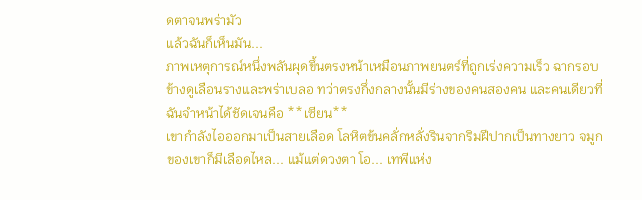ดตาจนพร่ามัว
แล้วฉันก็เห็นมัน...
ภาพเหตุการณ์หนึ่งพลันผุดขึ้นตรงหน้าเหมือนภาพยนตร์ที่ถูกเร่งความเร็ว ฉากรอบข้างดูเลือนรางและพร่าเบลอ ทว่าตรงกึ่งกลางนั้นมีร่างของคนสองคน และคนเดียวที่ฉันจำหน้าได้ชัดเจนคือ **เซียน**
เขากำลังไอออกมาเป็นสายเลือด โลหิตข้นคลั่กหลั่งรินจากริมฝีปากเป็นทางยาว จมูกของเขาก็มีเลือดไหล... แม้แต่ดวงตา โอ... เทพีแห่ง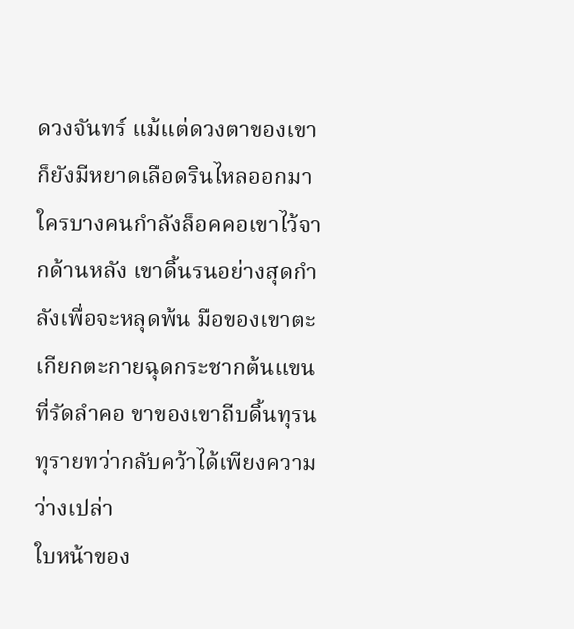ดวงจันทร์ แม้แต่ดวงตาของเขาก็ยังมีหยาดเลือดรินไหลออกมา
ใครบางคนกำลังล็อคคอเขาไว้จากด้านหลัง เขาดิ้นรนอย่างสุดกำลังเพื่อจะหลุดพ้น มือของเขาตะเกียกตะกายฉุดกระชากต้นแขนที่รัดลำคอ ขาของเขาถีบดิ้นทุรนทุรายทว่ากลับคว้าได้เพียงความว่างเปล่า
ใบหน้าของ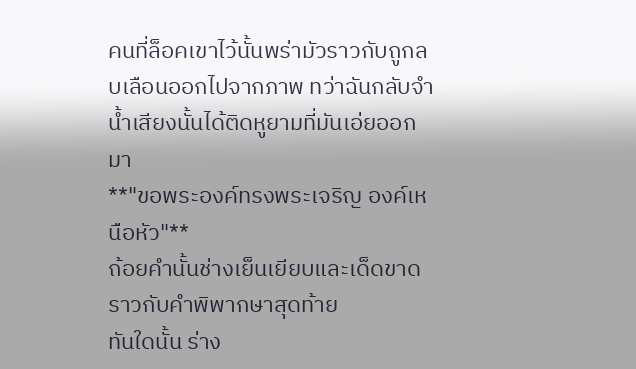คนที่ล็อคเขาไว้นั้นพร่ามัวราวกับถูกลบเลือนออกไปจากภาพ ทว่าฉันกลับจำน้ำเสียงนั้นได้ติดหูยามที่มันเอ่ยออกมา
**"ขอพระองค์ทรงพระเจริญ องค์เหนือหัว"**
ถ้อยคำนั้นช่างเย็นเยียบและเด็ดขาดราวกับคำพิพากษาสุดท้าย
ทันใดนั้น ร่าง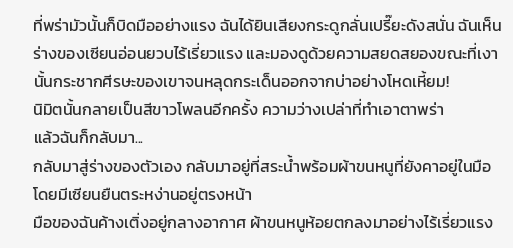ที่พร่ามัวนั้นก็บิดมืออย่างแรง ฉันได้ยินเสียงกระดูกลั่นเปรี๊ยะดังสนั่น ฉันเห็นร่างของเซียนอ่อนยวบไร้เรี่ยวแรง และมองดูด้วยความสยดสยองขณะที่เงานั้นกระชากศีรษะของเขาจนหลุดกระเด็นออกจากบ่าอย่างโหดเหี้ยม!
นิมิตนั้นกลายเป็นสีขาวโพลนอีกครั้ง ความว่างเปล่าที่ทำเอาตาพร่า
แล้วฉันก็กลับมา...
กลับมาสู่ร่างของตัวเอง กลับมาอยู่ที่สระน้ำพร้อมผ้าขนหนูที่ยังคาอยู่ในมือ โดยมีเซียนยืนตระหง่านอยู่ตรงหน้า
มือของฉันค้างเติ่งอยู่กลางอากาศ ผ้าขนหนูห้อยตกลงมาอย่างไร้เรี่ยวแรง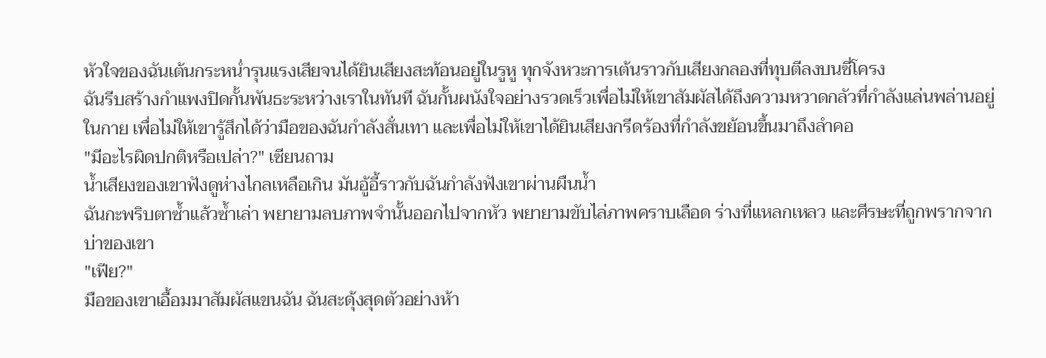หัวใจของฉันเต้นกระหน่ำรุนแรงเสียจนได้ยินเสียงสะท้อนอยู่ในรูหู ทุกจังหวะการเต้นราวกับเสียงกลองที่ทุบตีลงบนซี่โครง
ฉันรีบสร้างกำแพงปิดกั้นพันธะระหว่างเราในทันที ฉันกั้นผนังใจอย่างรวดเร็วเพื่อไม่ให้เขาสัมผัสได้ถึงความหวาดกลัวที่กำลังแล่นพล่านอยู่ในกาย เพื่อไม่ให้เขารู้สึกได้ว่ามือของฉันกำลังสั่นเทา และเพื่อไม่ให้เขาได้ยินเสียงกรีดร้องที่กำลังขย้อนขึ้นมาถึงลำคอ
"มีอะไรผิดปกติหรือเปล่า?" เซียนถาม
น้ำเสียงของเขาฟังดูห่างไกลเหลือเกิน มันอู้อี้ราวกับฉันกำลังฟังเขาผ่านผืนน้ำ
ฉันกะพริบตาซ้ำแล้วซ้ำเล่า พยายามลบภาพจำนั้นออกไปจากหัว พยายามขับไล่ภาพคราบเลือด ร่างที่แหลกเหลว และศีรษะที่ถูกพรากจากบ่าของเขา
"เฟีย?"
มือของเขาเอื้อมมาสัมผัสแขนฉัน ฉันสะดุ้งสุดตัวอย่างห้า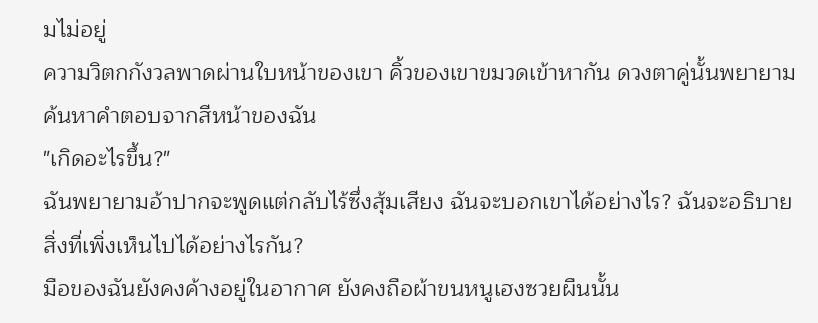มไม่อยู่
ความวิตกกังวลพาดผ่านใบหน้าของเขา คิ้วของเขาขมวดเข้าหากัน ดวงตาคู่นั้นพยายามค้นหาคำตอบจากสีหน้าของฉัน
"เกิดอะไรขึ้น?"
ฉันพยายามอ้าปากจะพูดแต่กลับไร้ซึ่งสุ้มเสียง ฉันจะบอกเขาได้อย่างไร? ฉันจะอธิบายสิ่งที่เพิ่งเห็นไปได้อย่างไรกัน?
มือของฉันยังคงค้างอยู่ในอากาศ ยังคงถือผ้าขนหนูเฮงซวยผืนนั้น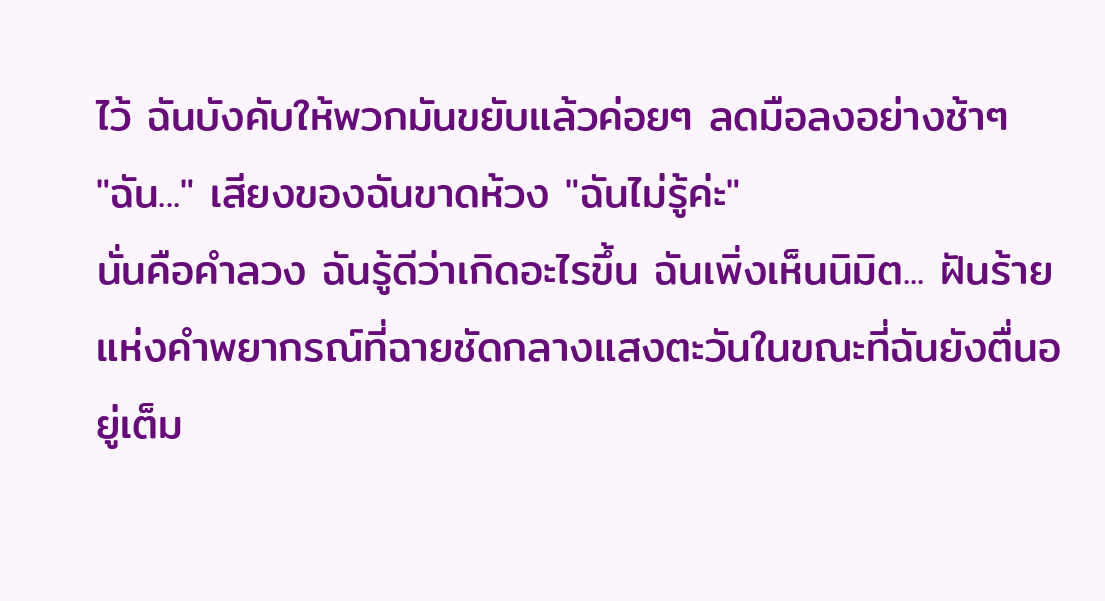ไว้ ฉันบังคับให้พวกมันขยับแล้วค่อยๆ ลดมือลงอย่างช้าๆ
"ฉัน..." เสียงของฉันขาดห้วง "ฉันไม่รู้ค่ะ"
นั่นคือคำลวง ฉันรู้ดีว่าเกิดอะไรขึ้น ฉันเพิ่งเห็นนิมิต... ฝันร้ายแห่งคำพยากรณ์ที่ฉายชัดกลางแสงตะวันในขณะที่ฉันยังตื่นอยู่เต็ม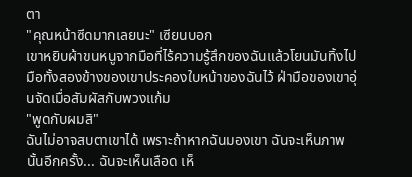ตา
"คุณหน้าซีดมากเลยนะ" เซียนบอก
เขาหยิบผ้าขนหนูจากมือที่ไร้ความรู้สึกของฉันแล้วโยนมันทิ้งไป มือทั้งสองข้างของเขาประคองใบหน้าของฉันไว้ ฝ่ามือของเขาอุ่นจัดเมื่อสัมผัสกับพวงแก้ม
"พูดกับผมสิ"
ฉันไม่อาจสบตาเขาได้ เพราะถ้าหากฉันมองเขา ฉันจะเห็นภาพนั้นอีกครั้ง... ฉันจะเห็นเลือด เห็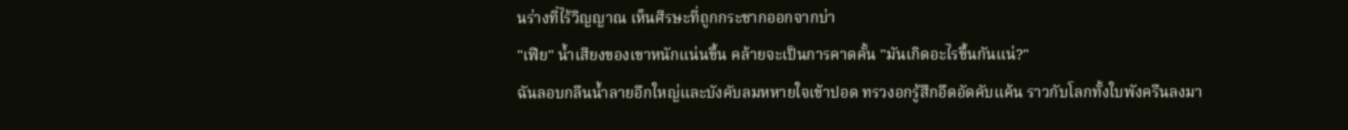นร่างที่ไร้วิญญาณ เห็นศีรษะที่ถูกกระชากออกจากบ่า
"เฟีย" น้ำเสียงของเขาหนักแน่นขึ้น คล้ายจะเป็นการคาดคั้น "มันเกิดอะไรขึ้นกันแน่?"
ฉันลอบกลืนน้ำลายอึกใหญ่และบังคับลมหหายใจเข้าปอด ทรวงอกรู้สึกอึดอัดคับแค้น ราวกับโลกทั้งใบพังครืนลงมา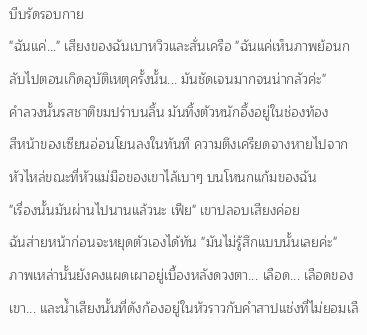บีบรัดรอบกาย
"ฉันแค่..." เสียงของฉันเบาหวิวและสั่นเครือ "ฉันแค่เห็นภาพย้อนกลับไปตอนเกิดอุบัติเหตุครั้งนั้น... มันชัดเจนมากจนน่ากลัวค่ะ"
คำลวงนั้นรสชาติขมปร่าบนลิ้น มันทิ้งตัวหนักอึ้งอยู่ในช่องท้อง
สีหน้าของเซียนอ่อนโยนลงในทันที ความตึงเครียดจางหายไปจากหัวไหล่ขณะที่หัวแม่มือของเขาไล้เบาๆ บนโหนกแก้มของฉัน
"เรื่องนั้นมันผ่านไปนานแล้วนะ เฟีย" เขาปลอบเสียงค่อย
ฉันส่ายหน้าก่อนจะหยุดตัวเองได้ทัน "มันไม่รู้สึกแบบนั้นเลยค่ะ"
ภาพเหล่านั้นยังคงแผดเผาอยู่เบื้องหลังดวงตา... เลือด... เลือดของเขา... และน้ำเสียงนั้นที่ดังก้องอยู่ในหัวราวกับคำสาปแช่งที่ไม่ยอมเลื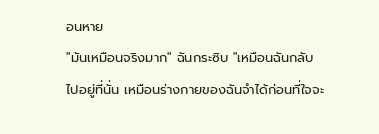อนหาย
"มันเหมือนจริงมาก" ฉันกระซิบ "เหมือนฉันกลับไปอยู่ที่นั่น เหมือนร่างกายของฉันจำได้ก่อนที่ใจจะ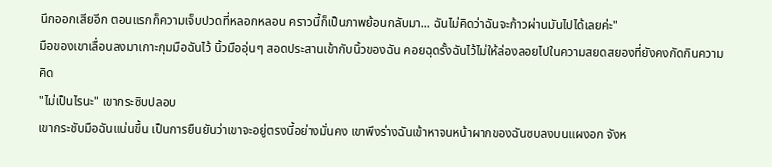นึกออกเสียอีก ตอนแรกก็ความเจ็บปวดที่หลอกหลอน คราวนี้ก็เป็นภาพย้อนกลับมา... ฉันไม่คิดว่าฉันจะก้าวผ่านมันไปได้เลยค่ะ"
มือของเขาเลื่อนลงมาเกาะกุมมือฉันไว้ นิ้วมืออุ่นๆ สอดประสานเข้ากับนิ้วของฉัน คอยฉุดรั้งฉันไว้ไม่ให้ล่องลอยไปในความสยดสยองที่ยังคงกัดกินความคิด
"ไม่เป็นไรนะ" เขากระซิบปลอบ
เขากระชับมือฉันแน่นขึ้น เป็นการยืนยันว่าเขาจะอยู่ตรงนี้อย่างมั่นคง เขาพึงร่างฉันเข้าหาจนหน้าผากของฉันซบลงบนแผงอก จังห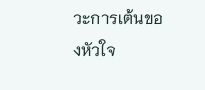วะการเต้นของหัวใจ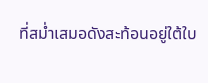ที่สม่ำเสมอดังสะท้อนอยู่ใต้ใบ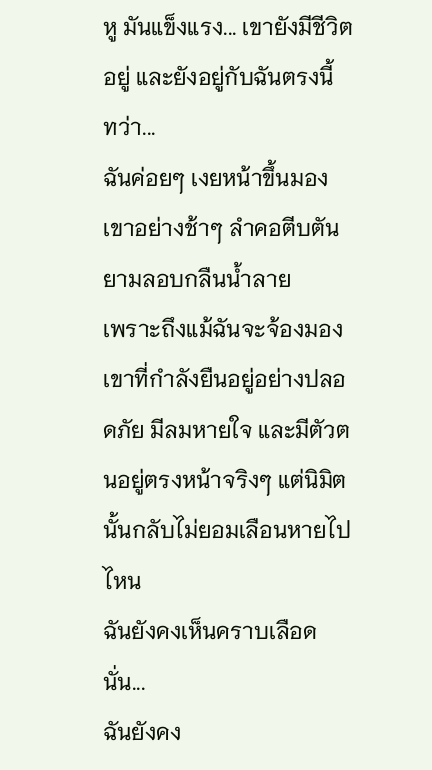หู มันแข็งแรง... เขายังมีชีวิตอยู่ และยังอยู่กับฉันตรงนี้
ทว่า...
ฉันค่อยๆ เงยหน้าขึ้นมองเขาอย่างช้าๆ ลำคอตีบตันยามลอบกลืนน้ำลาย
เพราะถึงแม้ฉันจะจ้องมองเขาที่กำลังยืนอยู่อย่างปลอดภัย มีลมหายใจ และมีตัวตนอยู่ตรงหน้าจริงๆ แต่นิมิตนั้นกลับไม่ยอมเลือนหายไปไหน
ฉันยังคงเห็นคราบเลือดนั่น...
ฉันยังคง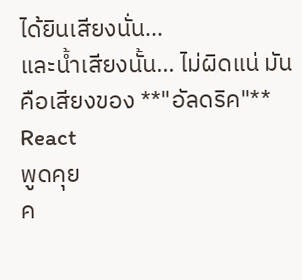ได้ยินเสียงนั่น...
และน้ำเสียงนั้น... ไม่ผิดแน่ มันคือเสียงของ **"อัลดริค"**
React
พูดคุย
ค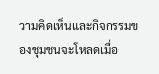วามคิดเห็นและกิจกรรมของชุมชนจะโหลดเมื่อ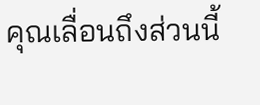คุณเลื่อนถึงส่วนนี้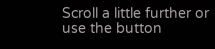Scroll a little further or use the button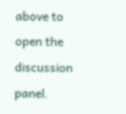above to open the discussion panel.